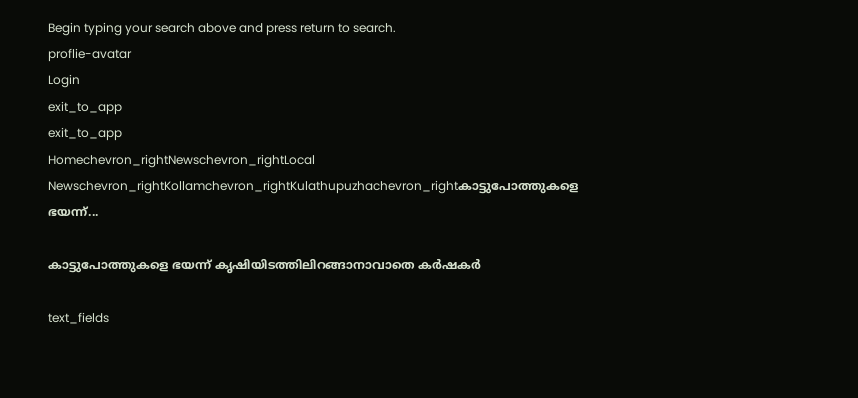Begin typing your search above and press return to search.
proflie-avatar
Login
exit_to_app
exit_to_app
Homechevron_rightNewschevron_rightLocal Newschevron_rightKollamchevron_rightKulathupuzhachevron_rightകാട്ടുപോത്തുകളെ ഭയന്ന്...

കാട്ടുപോത്തുകളെ ഭയന്ന് കൃഷിയിടത്തിലിറങ്ങാനാവാതെ കര്‍ഷകര്‍

text_fields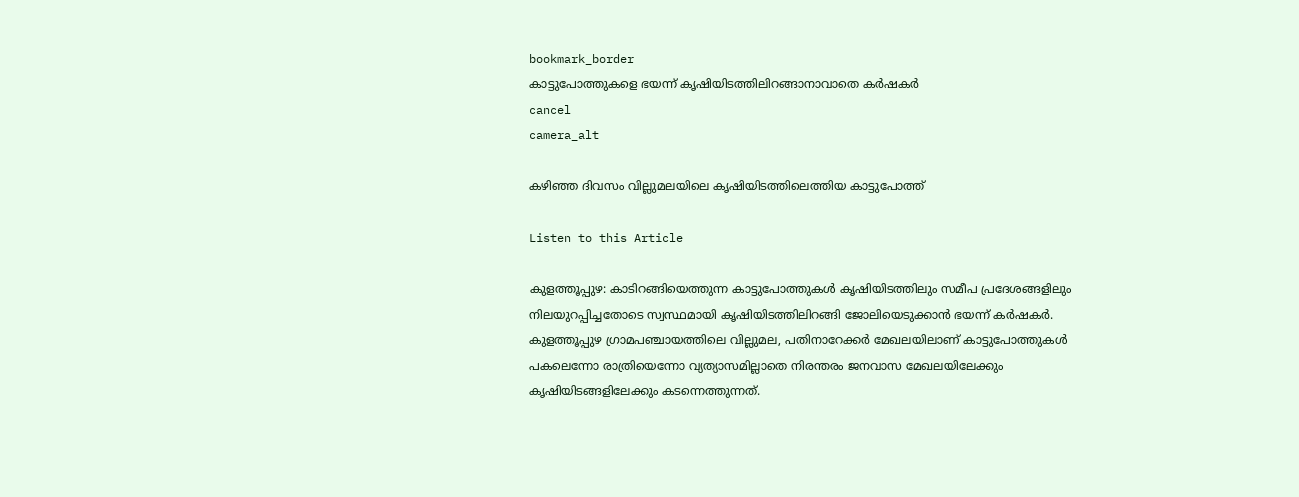bookmark_border
കാട്ടുപോത്തുകളെ ഭയന്ന് കൃഷിയിടത്തിലിറങ്ങാനാവാതെ കര്‍ഷകര്‍
cancel
camera_alt

കഴിഞ്ഞ ദിവസം വില്ലുമലയിലെ കൃഷിയിടത്തിലെത്തിയ കാട്ടുപോത്ത്

Listen to this Article

കുളത്തൂപ്പുഴ: കാടിറങ്ങിയെത്തുന്ന കാട്ടുപോത്തുകള്‍ കൃഷിയിടത്തിലും സമീപ പ്രദേശങ്ങളിലും നിലയുറപ്പിച്ചതോടെ സ്വസ്ഥമായി കൃഷിയിടത്തിലിറങ്ങി ജോലിയെടുക്കാന്‍ ഭയന്ന് കര്‍ഷകര്‍. കുളത്തൂപ്പുഴ ഗ്രാമപഞ്ചായത്തിലെ വില്ലുമല, പതിനാറേക്കര്‍ മേഖലയിലാണ് കാട്ടുപോത്തുകള്‍ പകലെന്നോ രാത്രിയെന്നോ വ്യത്യാസമില്ലാതെ നിരന്തരം ജനവാസ മേഖലയിലേക്കും കൃഷിയിടങ്ങളിലേക്കും കടന്നെത്തുന്നത്.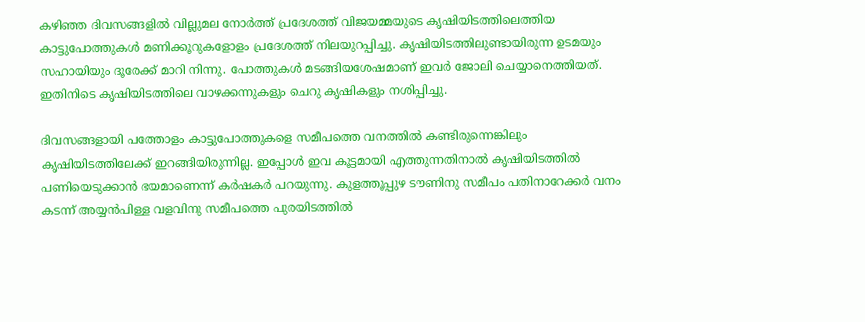കഴിഞ്ഞ ദിവസങ്ങളില്‍ വില്ലുമല നോര്‍ത്ത് പ്രദേശത്ത് വിജയമ്മയുടെ കൃഷിയിടത്തിലെത്തിയ കാട്ടുപോത്തുകള്‍ മണിക്കൂറുകളോളം പ്രദേശത്ത് നിലയുറപ്പിച്ചു. കൃഷിയിടത്തിലുണ്ടായിരുന്ന ഉടമയും സഹായിയും ദൂരേക്ക് മാറി നിന്നു. പോത്തുകള്‍ മടങ്ങിയശേഷമാണ് ഇവർ ജോലി ചെയ്യാനെത്തിയത്. ഇതിനിടെ കൃഷിയിടത്തിലെ വാഴക്കന്നുകളും ചെറു കൃഷികളും നശിപ്പിച്ചു.

ദിവസങ്ങളായി പത്തോളം കാട്ടുപോത്തുകളെ സമീപത്തെ വനത്തില്‍ കണ്ടിരുന്നെങ്കിലും കൃഷിയിടത്തിലേക്ക് ഇറങ്ങിയിരുന്നില്ല. ഇപ്പോള്‍ ഇവ കൂട്ടമായി എത്തുന്നതിനാല്‍ കൃഷിയിടത്തില്‍ പണിയെടുക്കാന്‍ ഭയമാണെന്ന് കര്‍ഷകര്‍ പറയുന്നു. കുളത്തൂപ്പുഴ ടൗണിനു സമീപം പതിനാറേക്കര്‍ വനം കടന്ന് അയ്യന്‍പിള്ള വളവിനു സമീപത്തെ പുരയിടത്തില്‍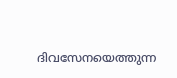ദിവസേനയെത്തുന്ന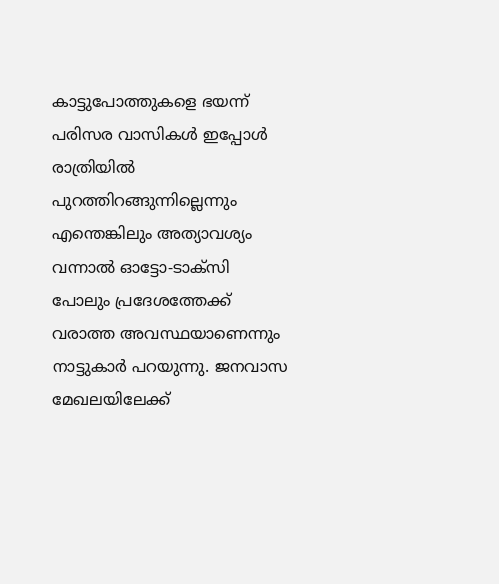കാട്ടുപോത്തുകളെ ഭയന്ന് പരിസര വാസികള്‍ ഇപ്പോള്‍ രാത്രിയില്‍ പുറത്തിറങ്ങുന്നില്ലെന്നും എന്തെങ്കിലും അത്യാവശ്യം വന്നാല്‍ ഓട്ടോ-ടാക്സി പോലും പ്രദേശത്തേക്ക് വരാത്ത അവസ്ഥയാണെന്നും നാട്ടുകാര്‍ പറയുന്നു. ജനവാസ മേഖലയിലേക്ക്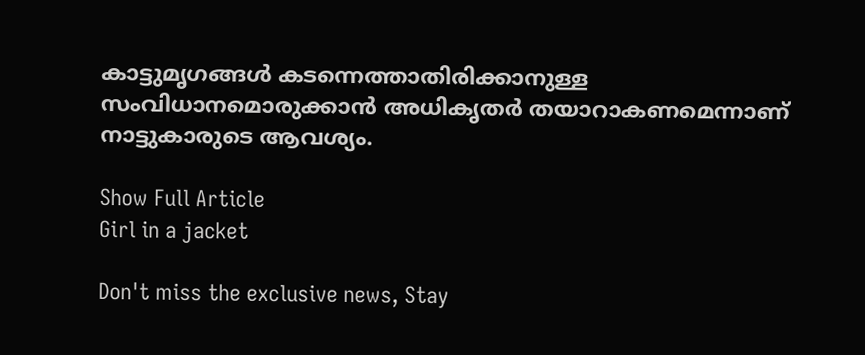കാട്ടുമൃഗങ്ങള്‍ കടന്നെത്താതിരിക്കാനുള്ള സംവിധാനമൊരുക്കാന്‍ അധികൃതര്‍ തയാറാകണമെന്നാണ് നാട്ടുകാരുടെ ആവശ്യം.

Show Full Article
Girl in a jacket

Don't miss the exclusive news, Stay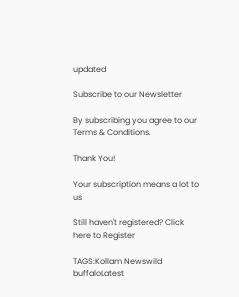updated

Subscribe to our Newsletter

By subscribing you agree to our Terms & Conditions.

Thank You!

Your subscription means a lot to us

Still haven't registered? Click here to Register

TAGS:Kollam Newswild buffaloLatest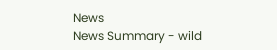News
News Summary - wild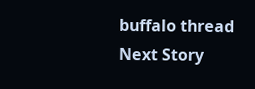buffalo thread
Next Story